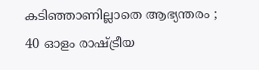കടിഞ്ഞാണില്ലാതെ ആഭ്യന്തരം ; 40 ഓളം രാഷ്ട്രീയ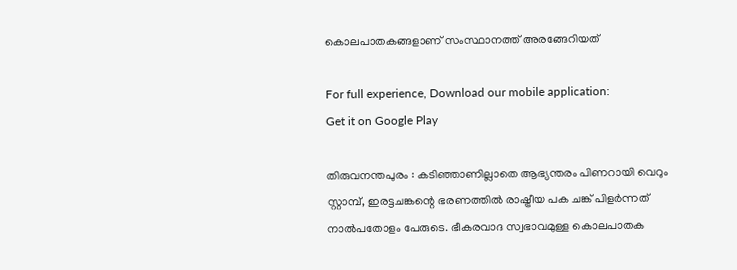കൊലപാതകങ്ങളാണ് സംസ്ഥാനത്ത് അരങ്ങേറിയത്

For full experience, Download our mobile application:
Get it on Google Play

തിരുവനന്തപുരം : കടിഞ്ഞാണില്ലാതെ ആഭ്യന്തരം പിണറായി വെറും സ്റ്റാമ്പ്, ഇരട്ടചങ്കന്റെ ഭരണത്തില്‍ രാഷ്ട്രീയ പക ചങ്ക് പിളര്‍ന്നത് നാല്‍പതോളം പേരുടെ. ഭീകരവാദ സ്വഭാവമുള്ള കൊലപാതക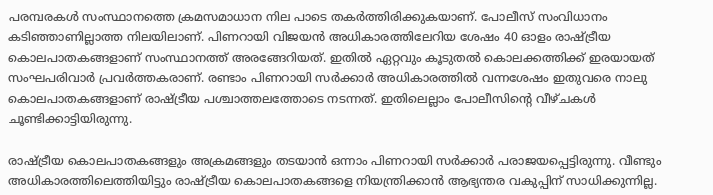പരമ്പരകള്‍ സംസ്ഥാനത്തെ ക്രമസമാധാന നില പാടെ തകര്‍ത്തിരിക്കുകയാണ്. പോലീസ് സംവിധാനം കടിഞ്ഞാണില്ലാത്ത നിലയിലാണ്. പിണറായി വിജയന്‍ അധികാരത്തിലേറിയ ശേഷം 40 ഓളം രാഷ്ട്രീയ കൊലപാതകങ്ങളാണ് സംസ്ഥാനത്ത് അരങ്ങേറിയത്. ഇതില്‍ ഏറ്റവും കൂടുതല്‍ കൊലക്കത്തിക്ക് ഇരയായത് സംഘപരിവാര്‍ പ്രവര്‍ത്തകരാണ്. രണ്ടാം പിണറായി സര്‍ക്കാര്‍ അധികാരത്തില്‍ വന്നശേഷം ഇതുവരെ നാലു കൊലപാതകങ്ങളാണ് രാഷ്ട്രീയ പശ്ചാത്തലത്തോടെ നടന്നത്. ഇതിലെല്ലാം പോലീസിന്റെ വീഴ്ചകള്‍ ചൂണ്ടിക്കാട്ടിയിരുന്നു.

രാഷ്ട്രീയ കൊലപാതകങ്ങളും അക്രമങ്ങളും തടയാന്‍ ഒന്നാം പിണറായി സര്‍ക്കാര്‍ പരാജയപ്പെട്ടിരുന്നു. വീണ്ടും അധികാരത്തിലെത്തിയിട്ടും രാഷ്ട്രീയ കൊലപാതകങ്ങളെ നിയന്ത്രിക്കാന്‍ ആഭ്യന്തര വകുപ്പിന് സാധിക്കുന്നില്ല.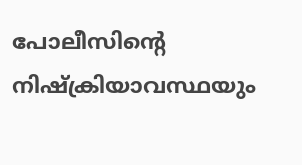പോലീസിന്റെ നിഷ്‌ക്രിയാവസ്ഥയും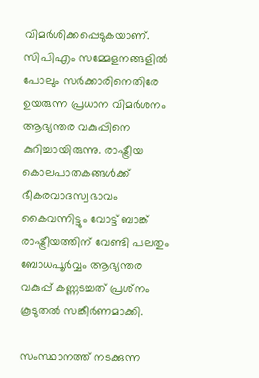വിമര്‍ശിക്കപ്പെടുകയാണ്. സിപിഎം സമ്മേളനങ്ങളില്‍ പോലും സര്‍ക്കാരിനെതിരേ ഉയരുന്ന പ്രധാന വിമര്‍ശനം ആഭ്യന്തര വകുപ്പിനെ കുറിച്ചായിരുന്നു. രാഷ്ട്രീയ കൊലപാതകങ്ങള്‍ക്ക് ഭീകരവാദസ്വഭാവം കൈവന്നിട്ടും വോട്ട് ബാങ്ക് രാഷ്ട്രീയത്തിന് വേണ്ടി പലതും ബോധപൂര്‍വ്വം ആഭ്യന്തര വകുപ്പ് കണ്ണടച്ചത് പ്രശ്‌നം കൂടുതല്‍ സങ്കീര്‍ണമാക്കി.

സംസ്ഥാനത്ത് നടക്കുന്ന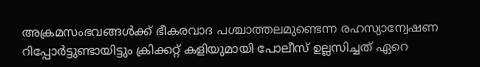അക്രമസംഭവങ്ങള്‍ക്ക് ഭീകരവാദ പശ്ചാത്തലമുണ്ടെന്ന രഹസ്യാന്വേഷണ റിപ്പോര്‍ട്ടുണ്ടായിട്ടും ക്രിക്കറ്റ് കളിയുമായി പോലീസ് ഉല്ലസിച്ചത് ഏറെ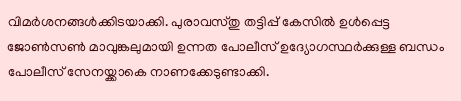വിമര്‍ശനങ്ങള്‍ക്കിടയാക്കി. പുരാവസ്തു തട്ടിപ്പ് കേസില്‍ ഉള്‍പ്പെട്ട ജോണ്‍സണ്‍ മാവുങ്കലുമായി ഉന്നത പോലീസ് ഉദ്യോഗസ്ഥര്‍ക്കുള്ള ബന്ധം പോലീസ് സേനയ്ക്കാകെ നാണക്കേടുണ്ടാക്കി.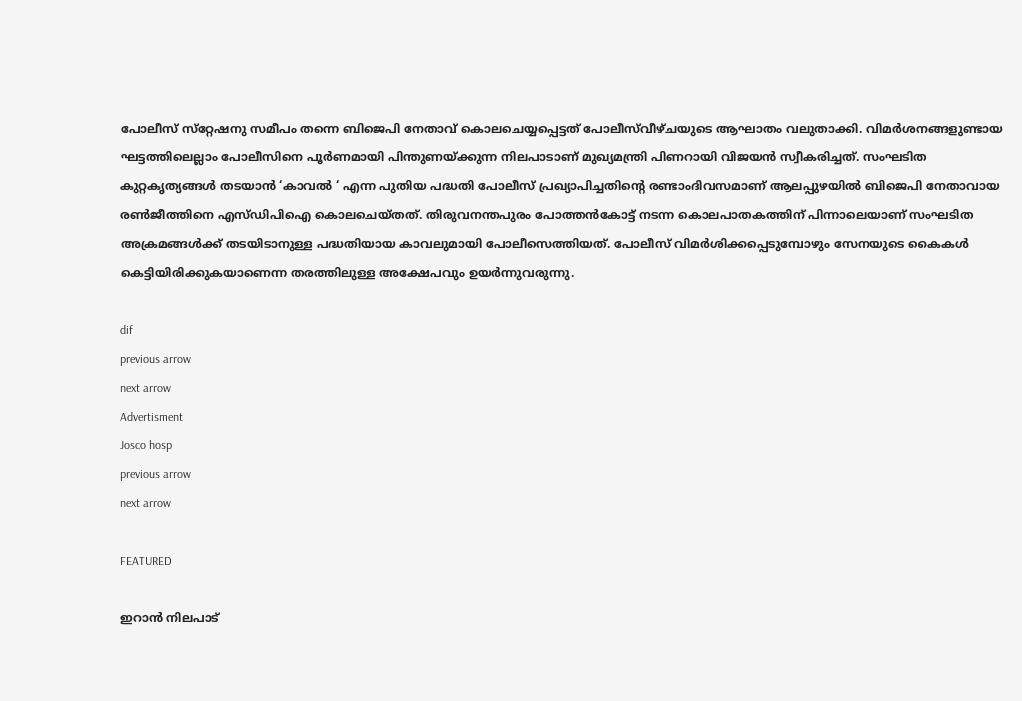പോലീസ് സ്‌റ്റേഷനു സമീപം തന്നെ ബിജെപി നേതാവ് കൊലചെയ്യപ്പെട്ടത് പോലീസ്‌വീഴ്ചയുടെ ആഘാതം വലുതാക്കി. വിമര്‍ശനങ്ങളുണ്ടായ ഘട്ടത്തിലെല്ലാം പോലീസിനെ പൂര്‍ണമായി പിന്തുണയ്ക്കുന്ന നിലപാടാണ് മുഖ്യമന്ത്രി പിണറായി വിജയന്‍ സ്വീകരിച്ചത്. സംഘടിത കുറ്റകൃത്യങ്ങള്‍ തടയാന്‍ ‘കാവല്‍ ‘ എന്ന പുതിയ പദ്ധതി പോലീസ് പ്രഖ്യാപിച്ചതിന്റെ രണ്ടാംദിവസമാണ് ആലപ്പുഴയില്‍ ബിജെപി നേതാവായ രണ്‍ജീത്തിനെ എസ്ഡിപിഐ കൊലചെയ്തത്. തിരുവനന്തപുരം പോത്തന്‍കോട്ട് നടന്ന കൊലപാതകത്തിന് പിന്നാലെയാണ് സംഘടിത അക്രമങ്ങള്‍ക്ക് തടയിടാനുള്ള പദ്ധതിയായ കാവലുമായി പോലീസെത്തിയത്. പോലീസ് വിമര്‍ശിക്കപ്പെടുമ്പോഴും സേനയുടെ കൈകള്‍ കെട്ടിയിരിക്കുകയാണെന്ന തരത്തിലുള്ള അക്ഷേപവും ഉയര്‍ന്നുവരുന്നു.

dif
previous arrow
next arrow
Advertisment
Josco hosp
previous arrow
next arrow

FEATURED

ഇറാൻ നിലപാട്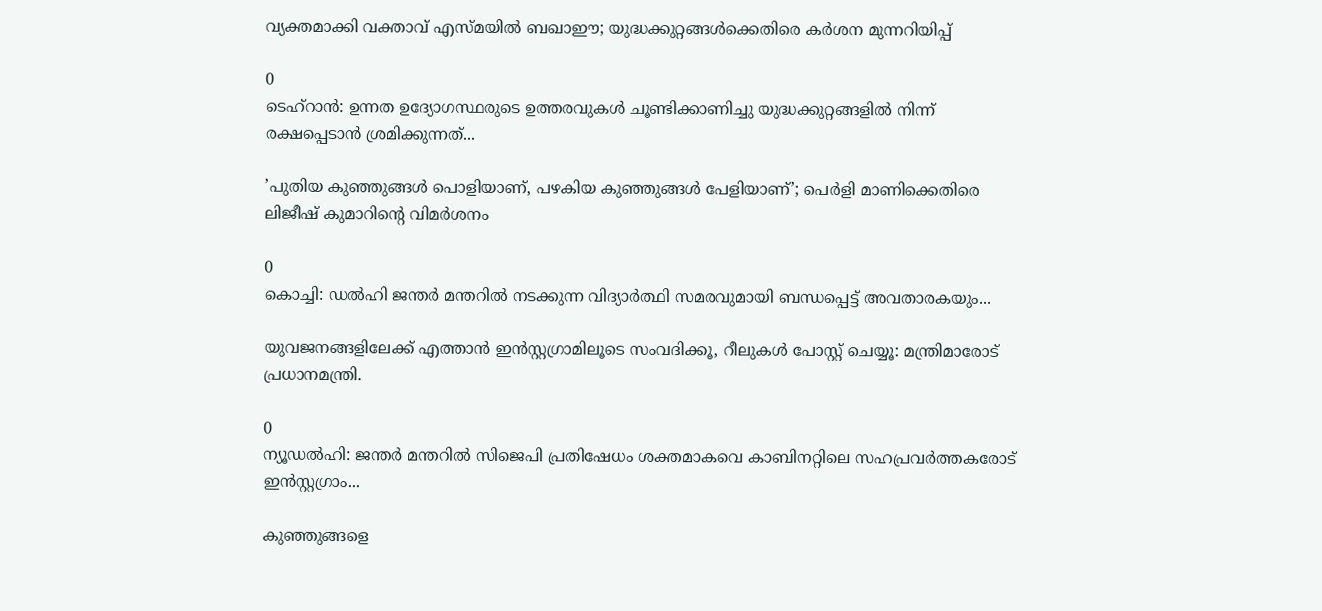വ്യക്തമാക്കി വക്താവ് എസ്മയിൽ ബഖാഈ; യുദ്ധക്കുറ്റങ്ങൾക്കെതിരെ കർശന മുന്നറിയിപ്പ്

0
ടെഹ്റാൻ: ഉന്നത ഉദ്യോഗസ്ഥരുടെ ഉത്തരവുകൾ ചൂണ്ടിക്കാണിച്ചു യുദ്ധക്കുറ്റങ്ങളിൽ നിന്ന് രക്ഷപ്പെടാൻ ശ്രമിക്കുന്നത്...

’പുതിയ കുഞ്ഞുങ്ങൾ പൊളിയാണ്, പഴകിയ കുഞ്ഞുങ്ങൾ പേളിയാണ്’; പെർളി മാണിക്കെതിരെ ലിജീഷ് കുമാറിന്റെ വിമർശനം

0
കൊച്ചി: ഡല്‍ഹി ജന്തര്‍ മന്തറില്‍ നടക്കുന്ന വിദ്യാര്‍ത്ഥി സമരവുമായി ബന്ധപ്പെട്ട് അവതാരകയും...

യുവജനങ്ങളിലേക്ക് എത്താൻ ഇന്‍സ്റ്റഗ്രാമിലൂടെ സംവദിക്കൂ, റീലുകള്‍ പോസ്റ്റ് ചെയ്യൂ: മന്ത്രിമാരോട് പ്രധാനമന്ത്രി.

0
ന്യൂഡല്‍ഹി: ജന്തര്‍ മന്തറില്‍ സിജെപി പ്രതിഷേധം ശക്തമാകവെ കാബിനറ്റിലെ സഹപ്രവര്‍ത്തകരോട് ഇന്‍സ്റ്റഗ്രാം...

കുഞ്ഞുങ്ങളെ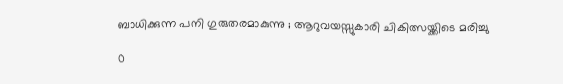ബാധിക്കുന്ന പനി ഗുരുതരമാകുന്നു ; ആറുവയസ്സുകാരി ചികിത്സയ്ക്കിടെ മരിച്ചു

0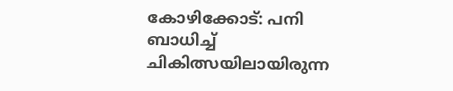കോഴിക്കോട്: പനി ബാധിച്ച് ചികിത്സയിലായിരുന്ന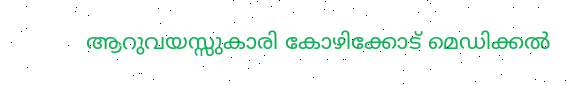ആറുവയസ്സുകാരി കോഴിക്കോട് മെഡിക്കൽ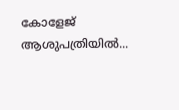കോളേജ് ആശുപത്രിയിൽ...